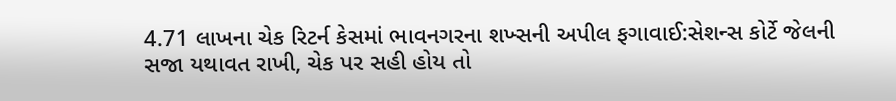4.71 લાખના ચેક રિટર્ન કેસમાં ભાવનગરના શખ્સની અપીલ ફગાવાઈ:સેશન્સ કોર્ટે જેલની સજા યથાવત રાખી, ચેક પર સહી હોય તો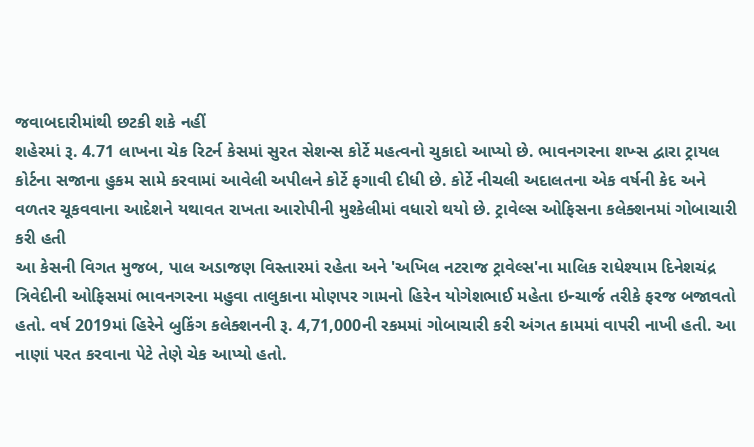જવાબદારીમાંથી છટકી શકે નહીં
શહેરમાં રૂ. 4.71 લાખના ચેક રિટર્ન કેસમાં સુરત સેશન્સ કોર્ટે મહત્વનો ચુકાદો આપ્યો છે. ભાવનગરના શખ્સ દ્વારા ટ્રાયલ કોર્ટના સજાના હુકમ સામે કરવામાં આવેલી અપીલને કોર્ટે ફગાવી દીધી છે. કોર્ટે નીચલી અદાલતના એક વર્ષની કેદ અને વળતર ચૂકવવાના આદેશને યથાવત રાખતા આરોપીની મુશ્કેલીમાં વધારો થયો છે. ટ્રાવેલ્સ ઓફિસના કલેક્શનમાં ગોબાચારી કરી હતી
આ કેસની વિગત મુજબ, પાલ અડાજણ વિસ્તારમાં રહેતા અને 'અખિલ નટરાજ ટ્રાવેલ્સ'ના માલિક રાધેશ્યામ દિનેશચંદ્ર ત્રિવેદીની ઓફિસમાં ભાવનગરના મહુવા તાલુકાના મોણપર ગામનો હિરેન યોગેશભાઈ મહેતા ઇન્ચાર્જ તરીકે ફરજ બજાવતો હતો. વર્ષ 2019માં હિરેને બુકિંગ કલેક્શનની રૂ. 4,71,000ની રકમમાં ગોબાચારી કરી અંગત કામમાં વાપરી નાખી હતી. આ નાણાં પરત કરવાના પેટે તેણે ચેક આપ્યો હતો.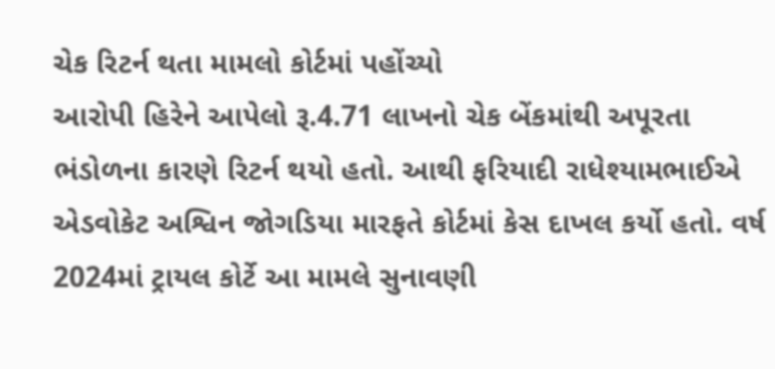ચેક રિટર્ન થતા મામલો કોર્ટમાં પહોંચ્યો
આરોપી હિરેને આપેલો રૂ.4.71 લાખનો ચેક બેંકમાંથી અપૂરતા ભંડોળના કારણે રિટર્ન થયો હતો. આથી ફરિયાદી રાધેશ્યામભાઈએ એડવોકેટ અશ્વિન જોગડિયા મારફતે કોર્ટમાં કેસ દાખલ કર્યો હતો. વર્ષ 2024માં ટ્રાયલ કોર્ટે આ મામલે સુનાવણી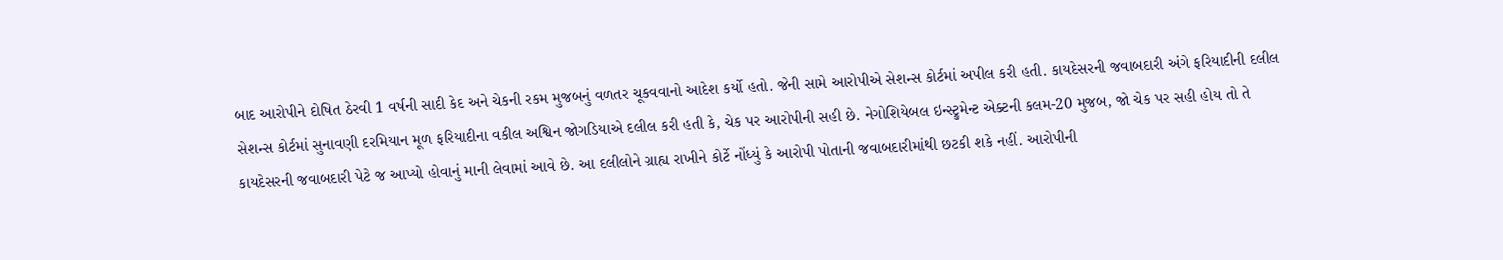બાદ આરોપીને દોષિત ઠેરવી 1 વર્ષની સાદી કેદ અને ચેકની રકમ મુજબનું વળતર ચૂકવવાનો આદેશ કર્યો હતો. જેની સામે આરોપીએ સેશન્સ કોર્ટમાં અપીલ કરી હતી. કાયદેસરની જવાબદારી અંગે ફરિયાદીની દલીલ
સેશન્સ કોર્ટમાં સુનાવણી દરમિયાન મૂળ ફરિયાદીના વકીલ અશ્વિન જોગડિયાએ દલીલ કરી હતી કે, ચેક પર આરોપીની સહી છે. નેગોશિયેબલ ઇન્સ્ટ્રુમેન્ટ એક્ટની કલમ-20 મુજબ, જો ચેક પર સહી હોય તો તે કાયદેસરની જવાબદારી પેટે જ આપ્યો હોવાનું માની લેવામાં આવે છે. આ દલીલોને ગ્રાહ્ય રાખીને કોર્ટે નોંધ્યું કે આરોપી પોતાની જવાબદારીમાંથી છટકી શકે નહીં. આરોપીની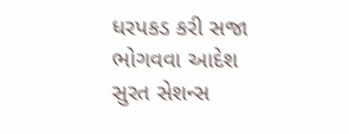ધરપકડ કરી સજા ભોગવવા આદેશ
સુરત સેશન્સ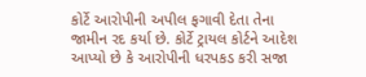કોર્ટે આરોપીની અપીલ ફગાવી દેતા તેના જામીન રદ કર્યા છે. કોર્ટે ટ્રાયલ કોર્ટને આદેશ આપ્યો છે કે આરોપીની ધરપકડ કરી સજા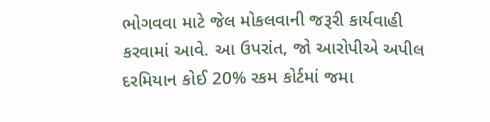ભોગવવા માટે જેલ મોકલવાની જરૂરી કાર્યવાહી કરવામાં આવે. આ ઉપરાંત, જો આરોપીએ અપીલ દરમિયાન કોઈ 20% રકમ કોર્ટમાં જમા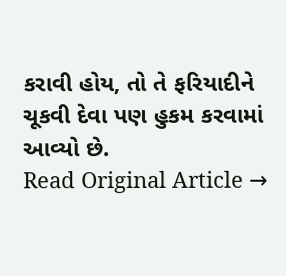કરાવી હોય, તો તે ફરિયાદીને ચૂકવી દેવા પણ હુકમ કરવામાં આવ્યો છે.
Read Original Article →